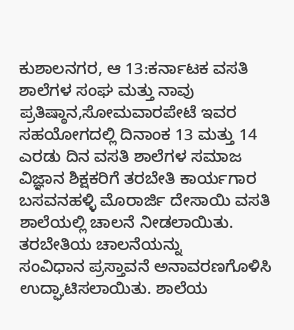ಕುಶಾಲನಗರ, ಆ 13:ಕರ್ನಾಟಕ ವಸತಿ ಶಾಲೆಗಳ ಸಂಘ ಮತ್ತು ನಾವು ಪ್ರತಿಷ್ಠಾನ,ಸೋಮವಾರಪೇಟೆ ಇವರ ಸಹಯೋಗದಲ್ಲಿ ದಿನಾಂಕ 13 ಮತ್ತು 14 ಎರಡು ದಿನ ವಸತಿ ಶಾಲೆಗಳ ಸಮಾಜ ವಿಜ್ಞಾನ ಶಿಕ್ಷಕರಿಗೆ ತರಬೇತಿ ಕಾರ್ಯಗಾರ ಬಸವನಹಳ್ಳಿ ಮೊರಾರ್ಜಿ ದೇಸಾಯಿ ವಸತಿ ಶಾಲೆಯಲ್ಲಿ ಚಾಲನೆ ನೀಡಲಾಯಿತು.
ತರಬೇತಿಯ ಚಾಲನೆಯನ್ನು
ಸಂವಿಧಾನ ಪ್ರಸ್ತಾವನೆ ಅನಾವರಣಗೊಳಿಸಿ ಉದ್ಘಾಟಿಸಲಾಯಿತು. ಶಾಲೆಯ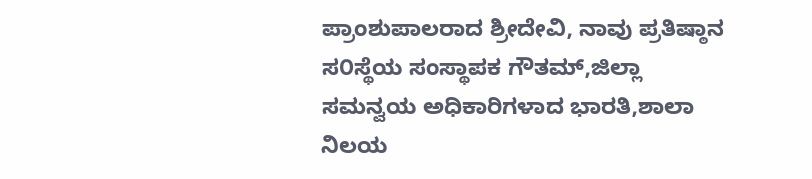ಪ್ರಾಂಶುಪಾಲರಾದ ಶ್ರೀದೇವಿ, ನಾವು ಪ್ರತಿಷ್ಠಾನ ಸ೦ಸ್ಥೆಯ ಸಂಸ್ಥಾಪಕ ಗೌತಮ್,ಜಿಲ್ಲಾ ಸಮನ್ವಯ ಅಧಿಕಾರಿಗಳಾದ ಭಾರತಿ,ಶಾಲಾ ನಿಲಯ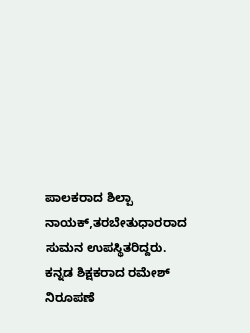ಪಾಲಕರಾದ ಶಿಲ್ಪಾ ನಾಯಕ್,ತರಬೇತುಧಾರರಾದ ಸುಮನ ಉಪಸ್ಥಿತರಿದ್ದರು.
ಕನ್ನಡ ಶಿಕ್ಷಕರಾದ ರಮೇಶ್ ನಿರೂಪಣೆ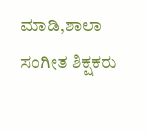ಮಾಡಿ,ಶಾಲಾ ಸಂಗೀತ ಶಿಕ್ಷಕರು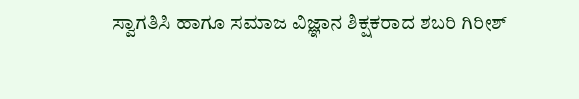ಸ್ವಾಗತಿಸಿ ಹಾಗೂ ಸಮಾಜ ವಿಜ್ಞಾನ ಶಿಕ್ಷಕರಾದ ಶಬರಿ ಗಿರೀಶ್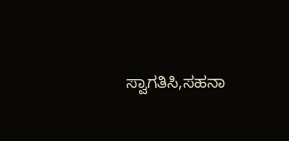ಸ್ವಾಗತಿಸಿ,ಸಹನಾ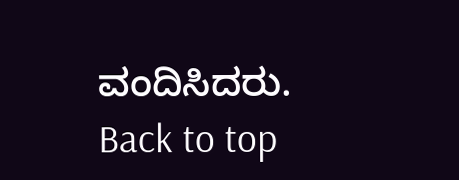ವಂದಿಸಿದರು.
Back to top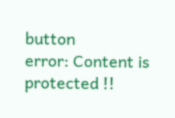button
error: Content is protected !!